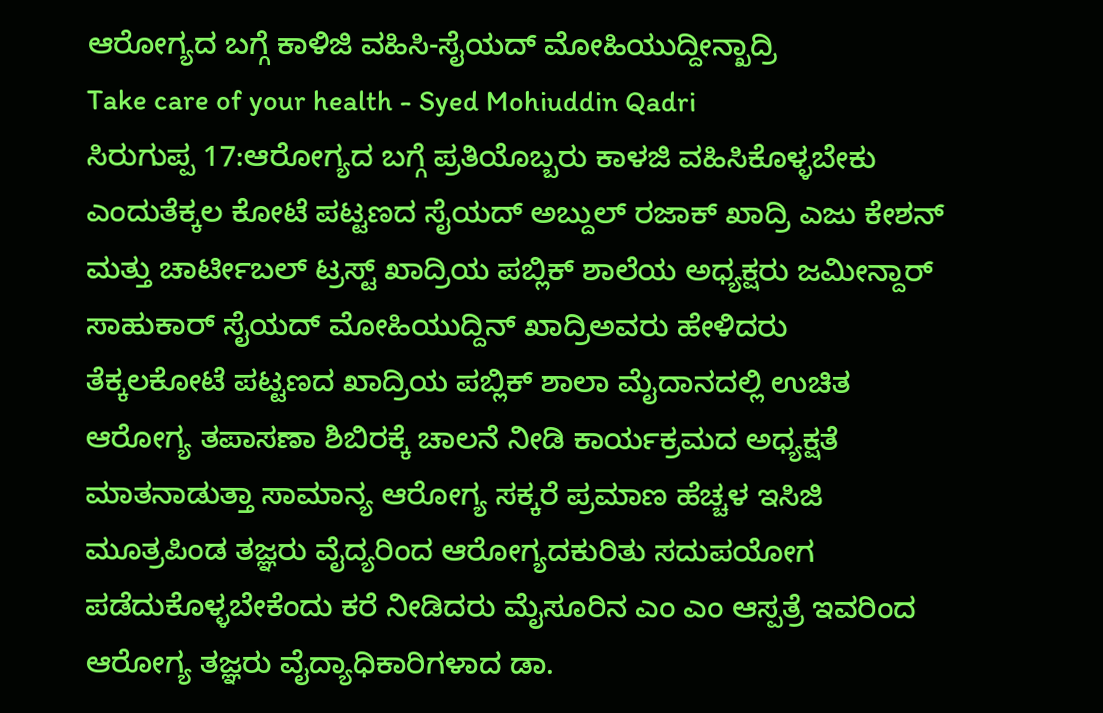ಆರೋಗ್ಯದ ಬಗ್ಗೆ ಕಾಳಿಜಿ ವಹಿಸಿ-ಸೈಯದ್ ಮೋಹಿಯುದ್ದೀನ್ಖಾದ್ರಿ
Take care of your health - Syed Mohiuddin Qadri
ಸಿರುಗುಪ್ಪ 17:ಆರೋಗ್ಯದ ಬಗ್ಗೆ ಪ್ರತಿಯೊಬ್ಬರು ಕಾಳಜಿ ವಹಿಸಿಕೊಳ್ಳಬೇಕು ಎಂದುತೆಕ್ಕಲ ಕೋಟೆ ಪಟ್ಟಣದ ಸೈಯದ್ ಅಬ್ದುಲ್ ರಜಾಕ್ ಖಾದ್ರಿ ಎಜು ಕೇಶನ್ ಮತ್ತು ಚಾರ್ಟೀಬಲ್ ಟ್ರಸ್ಟ್ ಖಾದ್ರಿಯ ಪಬ್ಲಿಕ್ ಶಾಲೆಯ ಅಧ್ಯಕ್ಷರು ಜಮೀನ್ದಾರ್ ಸಾಹುಕಾರ್ ಸೈಯದ್ ಮೋಹಿಯುದ್ದಿನ್ ಖಾದ್ರಿಅವರು ಹೇಳಿದರು
ತೆಕ್ಕಲಕೋಟೆ ಪಟ್ಟಣದ ಖಾದ್ರಿಯ ಪಬ್ಲಿಕ್ ಶಾಲಾ ಮೈದಾನದಲ್ಲಿ ಉಚಿತ ಆರೋಗ್ಯ ತಪಾಸಣಾ ಶಿಬಿರಕ್ಕೆ ಚಾಲನೆ ನೀಡಿ ಕಾರ್ಯಕ್ರಮದ ಅಧ್ಯಕ್ಷತೆ ಮಾತನಾಡುತ್ತಾ ಸಾಮಾನ್ಯ ಆರೋಗ್ಯ ಸಕ್ಕರೆ ಪ್ರಮಾಣ ಹೆಚ್ಚಳ ಇಸಿಜಿ ಮೂತ್ರಪಿಂಡ ತಜ್ಞರು ವೈದ್ಯರಿಂದ ಆರೋಗ್ಯದಕುರಿತು ಸದುಪಯೋಗ ಪಡೆದುಕೊಳ್ಳಬೇಕೆಂದು ಕರೆ ನೀಡಿದರು ಮೈಸೂರಿನ ಎಂ ಎಂ ಆಸ್ಪತ್ರೆ ಇವರಿಂದ ಆರೋಗ್ಯ ತಜ್ಞರು ವೈದ್ಯಾಧಿಕಾರಿಗಳಾದ ಡಾ.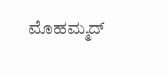ಮೊಹಮ್ಮದ್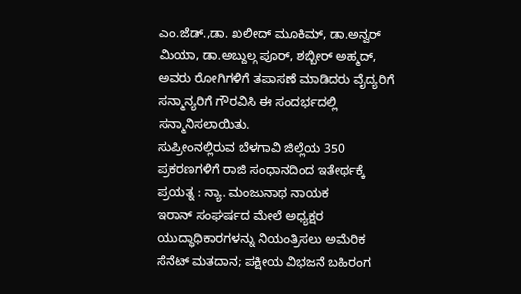ಎಂ.ಜೆಡ್.,ಡಾ. ಖಲೀದ್ ಮೂಕಿಮ್, ಡಾ.ಅನ್ವರ್ ಮಿಯಾ, ಡಾ.ಅಬ್ದುಲ್ಗ ಪೂರ್, ಶಬ್ಬೀರ್ ಅಹ್ಮದ್, ಅವರು ರೋಗಿಗಳಿಗೆ ತಪಾಸಣೆ ಮಾಡಿದರು ವೈದ್ಯರಿಗೆ ಸನ್ಮಾನ್ಯರಿಗೆ ಗೌರವಿಸಿ ಈ ಸಂದರ್ಭದಲ್ಲಿ ಸನ್ಮಾನಿಸಲಾಯಿತು.
ಸುಪ್ರೀಂನಲ್ಲಿರುವ ಬೆಳಗಾವಿ ಜಿಲ್ಲೆಯ 350 ಪ್ರಕರಣಗಳಿಗೆ ರಾಜಿ ಸಂಧಾನದಿಂದ ಇತೇರ್ಥಕ್ಕೆ ಪ್ರಯತ್ನ : ನ್ಯಾ. ಮಂಜುನಾಥ ನಾಯಕ
ಇರಾನ್ ಸಂಘರ್ಷದ ಮೇಲೆ ಅಧ್ಯಕ್ಷರ ಯುದ್ಧಾಧಿಕಾರಗಳನ್ನು ನಿಯಂತ್ರಿಸಲು ಅಮೆರಿಕ ಸೆನೆಟ್ ಮತದಾನ; ಪಕ್ಷೀಯ ವಿಭಜನೆ ಬಹಿರಂಗ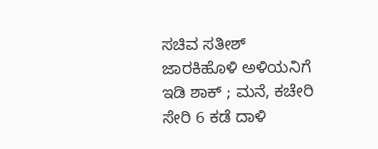ಸಚಿವ ಸತೀಶ್ ಜಾರಕಿಹೊಳಿ ಅಳಿಯನಿಗೆ ಇಡಿ ಶಾಕ್ ; ಮನೆ, ಕಚೇರಿ ಸೇರಿ 6 ಕಡೆ ದಾಳಿ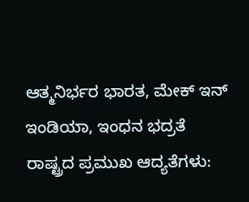ಆತ್ಮನಿರ್ಭರ ಭಾರತ, ಮೇಕ್ ಇನ್ ಇಂಡಿಯಾ, ಇಂಧನ ಭದ್ರತೆ ರಾಷ್ಟ್ರದ ಪ್ರಮುಖ ಆದ್ಯತೆಗಳು: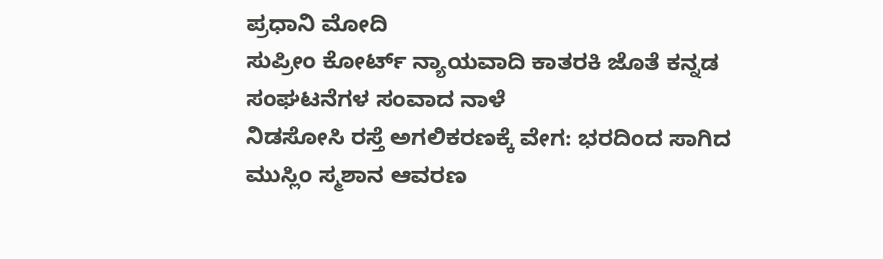ಪ್ರಧಾನಿ ಮೋದಿ
ಸುಪ್ರೀಂ ಕೋರ್ಟ್ ನ್ಯಾಯವಾದಿ ಕಾತರಕಿ ಜೊತೆ ಕನ್ನಡ ಸಂಘಟನೆಗಳ ಸಂವಾದ ನಾಳೆ
ನಿಡಸೋಸಿ ರಸ್ತೆ ಅಗಲಿಕರಣಕ್ಕೆ ವೇಗ: ಭರದಿಂದ ಸಾಗಿದ ಮುಸ್ಲಿಂ ಸ್ಮಶಾನ ಆವರಣ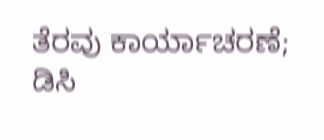ತೆರವು ಕಾರ್ಯಾಚರಣೆ; ಡಿಸಿ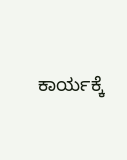ಕಾರ್ಯಕ್ಕೆ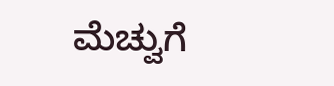ಮೆಚ್ವುಗೆ